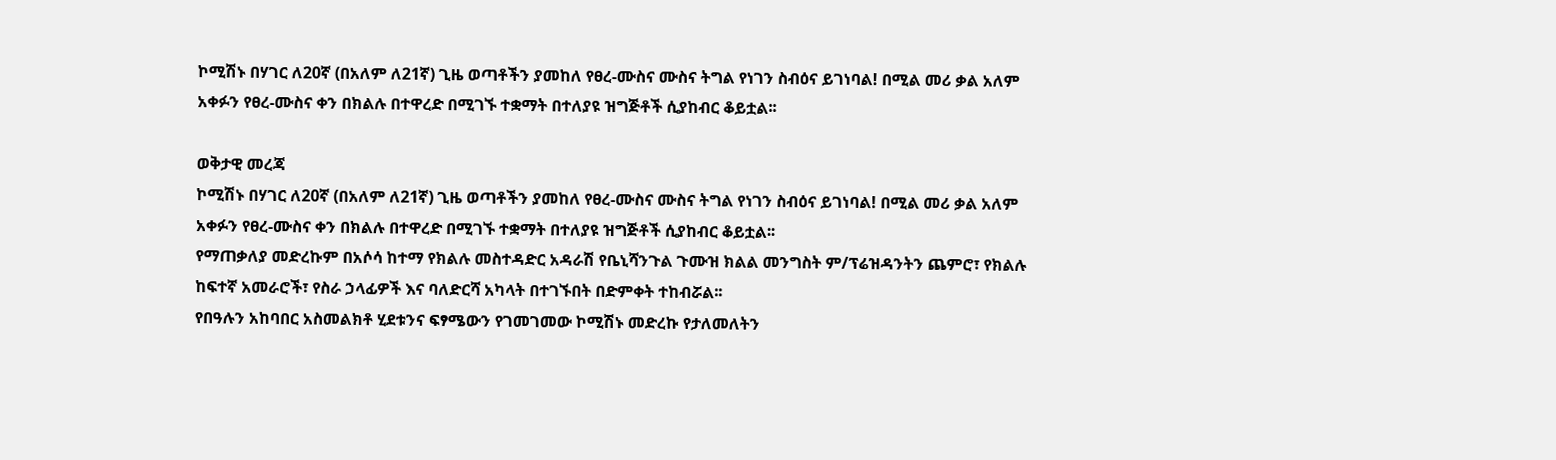ኮሚሽኑ በሃገር ለ20ኛ (በአለም ለ21ኛ) ጊዜ ወጣቶችን ያመከለ የፀረ-ሙስና ሙስና ትግል የነገን ስብዕና ይገነባል! በሚል መሪ ቃል አለም አቀፉን የፀረ-ሙስና ቀን በክልሉ በተዋረድ በሚገኙ ተቋማት በተለያዩ ዝግጅቶች ሲያከብር ቆይቷል፡፡

ወቅታዊ መረጃ
ኮሚሽኑ በሃገር ለ20ኛ (በአለም ለ21ኛ) ጊዜ ወጣቶችን ያመከለ የፀረ-ሙስና ሙስና ትግል የነገን ስብዕና ይገነባል! በሚል መሪ ቃል አለም አቀፉን የፀረ-ሙስና ቀን በክልሉ በተዋረድ በሚገኙ ተቋማት በተለያዩ ዝግጅቶች ሲያከብር ቆይቷል፡፡
የማጠቃለያ መድረኩም በአሶሳ ከተማ የክልሉ መስተዳድር አዳራሽ የቤኒሻንጉል ጉሙዝ ክልል መንግስት ም/ፕሬዝዳንትን ጨምሮ፣ የክልሉ ከፍተኛ አመራሮች፣ የስራ ኃላፊዎች እና ባለድርሻ አካላት በተገኙበት በድምቀት ተከብሯል፡፡
የበዓሉን አከባበር አስመልክቶ ሂደቱንና ፍፃሜውን የገመገመው ኮሚሽኑ መድረኩ የታለመለትን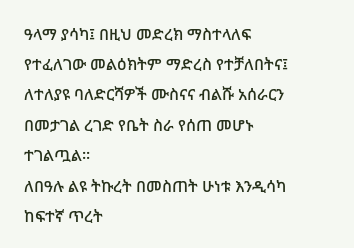ዓላማ ያሳካ፤ በዚህ መድረክ ማስተላለፍ የተፈለገው መልዕክትም ማድረስ የተቻለበትና፤ ለተለያዩ ባለድርሻዎች ሙስናና ብልሹ አሰራርን በመታገል ረገድ የቤት ስራ የሰጠ መሆኑ ተገልጧል፡፡
ለበዓሉ ልዩ ትኩረት በመስጠት ሁነቱ እንዲሳካ ከፍተኛ ጥረት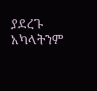ያደረጉ አካላትንም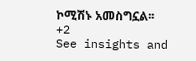ኮሚሽኑ አመስግኗል፡፡
+2
See insights and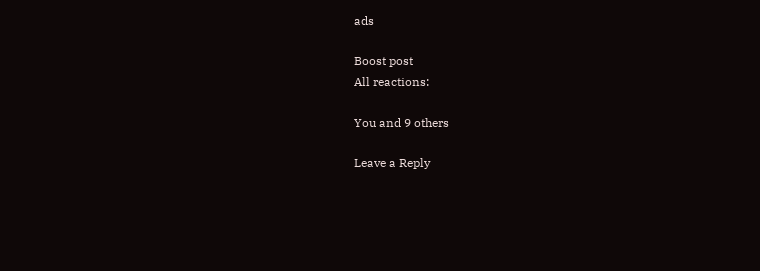ads

Boost post
All reactions:

You and 9 others

Leave a Reply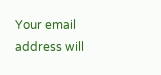Your email address will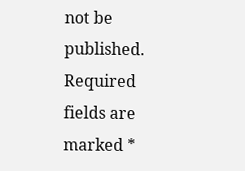not be published. Required fields are marked *